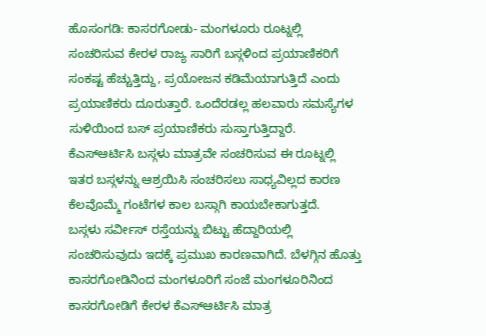ಹೊಸಂಗಡಿ: ಕಾಸರಗೋಡು- ಮಂಗಳೂರು ರೂಟ್ನಲ್ಲಿ ಸಂಚರಿಸುವ ಕೇರಳ ರಾಜ್ಯ ಸಾರಿಗೆ ಬಸ್ಗಳಿಂದ ಪ್ರಯಾಣಿಕರಿಗೆ ಸಂಕಷ್ಟ ಹೆಚ್ಚುತ್ತಿದ್ದು, ಪ್ರಯೋಜನ ಕಡಿಮೆಯಾಗುತ್ತಿದೆ ಎಂದು ಪ್ರಯಾಣಿಕರು ದೂರುತ್ತಾರೆ. ಒಂದೆರಡಲ್ಲ ಹಲವಾರು ಸಮಸ್ಯೆಗಳ ಸುಳಿಯಿಂದ ಬಸ್ ಪ್ರಯಾಣಿಕರು ಸುಸ್ತಾಗುತ್ತಿದ್ದಾರೆ.
ಕೆಎಸ್ಆರ್ಟಿಸಿ ಬಸ್ಗಳು ಮಾತ್ರವೇ ಸಂಚರಿಸುವ ಈ ರೂಟ್ನಲ್ಲಿ ಇತರ ಬಸ್ಗಳನ್ನು ಆಶ್ರಯಿಸಿ ಸಂಚರಿಸಲು ಸಾಧ್ಯವಿಲ್ಲದ ಕಾರಣ ಕೆಲವೊಮ್ಮೆ ಗಂಟೆಗಳ ಕಾಲ ಬಸ್ಗಾಗಿ ಕಾಯಬೇಕಾಗುತ್ತದೆ.
ಬಸ್ಗಳು ಸರ್ವೀಸ್ ರಸ್ತೆಯನ್ನು ಬಿಟ್ಟು ಹೆದ್ದಾರಿಯಲ್ಲಿ ಸಂಚರಿಸುವುದು ಇದಕ್ಕೆ ಪ್ರಮುಖ ಕಾರಣವಾಗಿದೆ. ಬೆಳಗ್ಗಿನ ಹೊತ್ತು ಕಾಸರಗೋಡಿನಿಂದ ಮಂಗಳೂರಿಗೆ ಸಂಜೆ ಮಂಗಳೂರಿನಿಂದ ಕಾಸರಗೋಡಿಗೆ ಕೇರಳ ಕೆಎಸ್ಆರ್ಟಿಸಿ ಮಾತ್ರ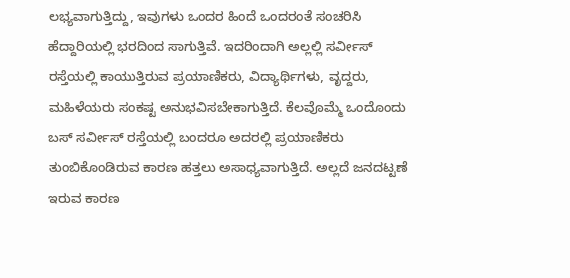ಲಭ್ಯವಾಗುತ್ತಿದ್ದು, ಇವುಗಳು ಒಂದರ ಹಿಂದೆ ಒಂದರಂತೆ ಸಂಚರಿಸಿ ಹೆದ್ದಾರಿಯಲ್ಲಿ ಭರದಿಂದ ಸಾಗುತ್ತಿವೆ. ಇದರಿಂದಾಗಿ ಅಲ್ಲಲ್ಲಿ ಸರ್ವೀಸ್ ರಸ್ತೆಯಲ್ಲಿ ಕಾಯುತ್ತಿರುವ ಪ್ರಯಾಣಿಕರು, ವಿದ್ಯಾರ್ಥಿಗಳು, ವೃದ್ದರು, ಮಹಿಳೆಯರು ಸಂಕಷ್ಟ ಅನುಭವಿಸಬೇಕಾಗುತ್ತಿದೆ. ಕೆಲವೊಮ್ಮೆ ಒಂದೊಂದು ಬಸ್ ಸರ್ವೀಸ್ ರಸ್ತೆಯಲ್ಲಿ ಬಂದರೂ ಅದರಲ್ಲಿ ಪ್ರಯಾಣಿಕರು ತುಂಬಿಕೊಂಡಿರುವ ಕಾರಣ ಹತ್ತಲು ಅಸಾಧ್ಯವಾಗುತ್ತಿದೆ. ಅಲ್ಲದೆ ಜನದಟ್ಟಣೆ ಇರುವ ಕಾರಣ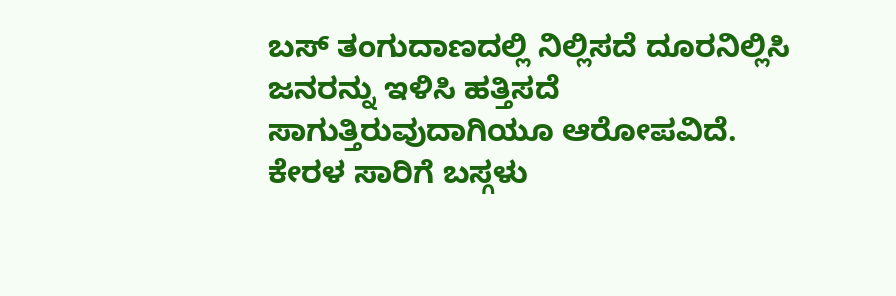ಬಸ್ ತಂಗುದಾಣದಲ್ಲಿ ನಿಲ್ಲಿಸದೆ ದೂರನಿಲ್ಲಿಸಿ ಜನರನ್ನು ಇಳಿಸಿ ಹತ್ತಿಸದೆ ಸಾಗುತ್ತಿರುವುದಾಗಿಯೂ ಆರೋಪವಿದೆ.
ಕೇರಳ ಸಾರಿಗೆ ಬಸ್ಗಳು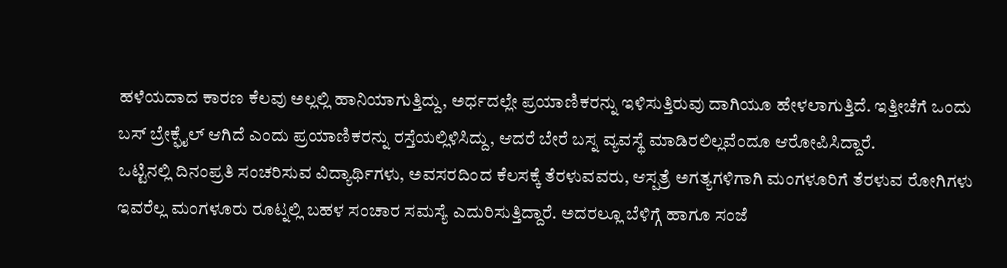ಹಳೆಯದಾದ ಕಾರಣ ಕೆಲವು ಅಲ್ಲಲ್ಲಿ ಹಾನಿಯಾಗುತ್ತಿದ್ದು, ಅರ್ಧದಲ್ಲೇ ಪ್ರಯಾಣಿಕರನ್ನು ಇಳಿಸುತ್ತಿರುವು ದಾಗಿಯೂ ಹೇಳಲಾಗುತ್ತಿದೆ. ಇತ್ತೀಚೆಗೆ ಒಂದು ಬಸ್ ಬ್ರೇಕ್ಫೈಲ್ ಆಗಿದೆ ಎಂದು ಪ್ರಯಾಣಿಕರನ್ನು ರಸ್ತೆಯಲ್ಲಿಳಿಸಿದ್ದು, ಆದರೆ ಬೇರೆ ಬಸ್ನ ವ್ಯವಸ್ಥೆ ಮಾಡಿರಲಿಲ್ಲವೆಂದೂ ಆರೋಪಿಸಿದ್ದಾರೆ.
ಒಟ್ಟಿನಲ್ಲಿ ದಿನಂಪ್ರತಿ ಸಂಚರಿಸುವ ವಿದ್ಯಾರ್ಥಿಗಳು, ಅವಸರದಿಂದ ಕೆಲಸಕ್ಕೆ ತೆರಳುವವರು, ಆಸ್ಪತ್ರೆ ಅಗತ್ಯಗಳಿಗಾಗಿ ಮಂಗಳೂರಿಗೆ ತೆರಳುವ ರೋಗಿಗಳು ಇವರೆಲ್ಲ ಮಂಗಳೂರು ರೂಟ್ನಲ್ಲಿ ಬಹಳ ಸಂಚಾರ ಸಮಸ್ಯೆ ಎದುರಿಸುತ್ತಿದ್ದಾರೆ. ಅದರಲ್ಲೂ ಬೆಳಿಗ್ಗೆ ಹಾಗೂ ಸಂಜೆ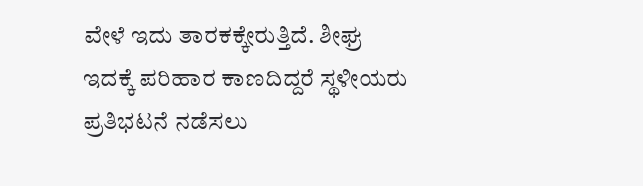ವೇಳೆ ಇದು ತಾರಕಕ್ಕೇರುತ್ತಿದೆ. ಶೀಘ್ರ ಇದಕ್ಕೆ ಪರಿಹಾರ ಕಾಣದಿದ್ದರೆ ಸ್ಥಳೀಯರು ಪ್ರತಿಭಟನೆ ನಡೆಸಲು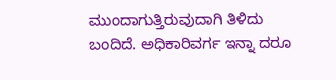ಮುಂದಾಗುತ್ತಿರುವುದಾಗಿ ತಿಳಿದು ಬಂದಿದೆ. ಅಧಿಕಾರಿವರ್ಗ ಇನ್ನಾ ದರೂ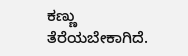ಕಣ್ಣು ತೆರೆಯಬೇಕಾಗಿದೆ.